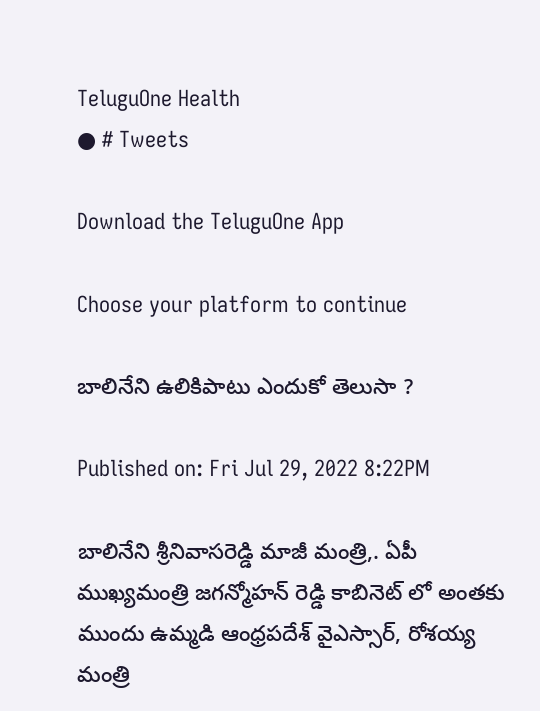TeluguOne Health
● # Tweets

Download the TeluguOne App

Choose your platform to continue

బాలినేని ఉలికిపాటు ఎందుకో తెలుసా ?

Published on: Fri Jul 29, 2022 8:22PM

బాలినేని శ్రీనివాసరెడ్డి మాజీ మంత్రి,. ఏపీ ముఖ్యమంత్రి జగన్మోహన్ రెడ్డి కాబినెట్ లో అంతకు ముందు ఉమ్మడి ఆంధ్రపదేశ్ వైఎస్సార్, రోశయ్య మంత్రి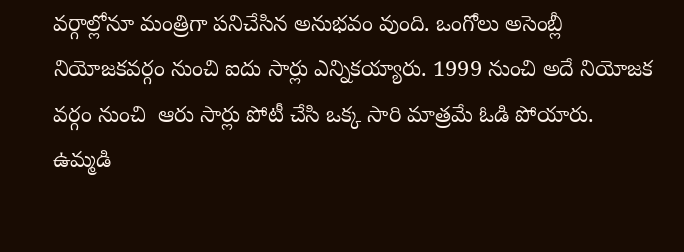వర్గాల్లోనూ మంత్రిగా పనిచేసిన అనుభవం వుంది. ఒంగోలు అసెంబ్లీ నియోజకవర్గం నుంచి ఐదు సార్లు ఎన్నికయ్యారు. 1999 నుంచి అదే నియోజక వర్గం నుంచి  ఆరు సార్లు పోటీ చేసి ఒక్క సారి మాత్రమే ఓడి పోయారు. ఉమ్మడి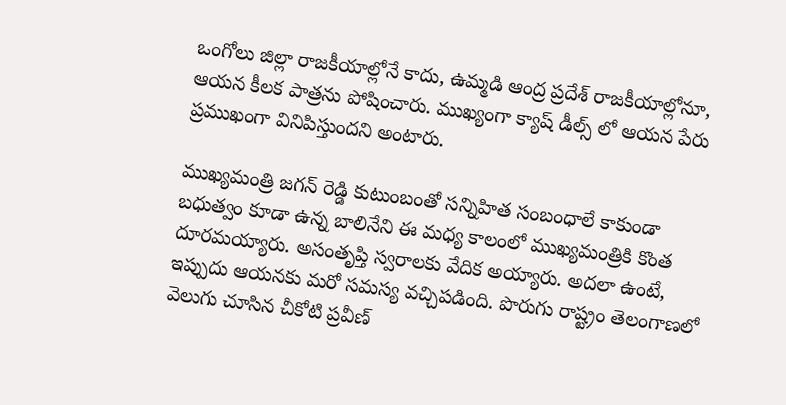ఒంగోలు జిల్లా రాజకీయాల్లోనే కాదు, ఉమ్మడి ఆంద్ర ప్రదేశ్ రాజకీయాల్లోనూ, ఆయన కీలక పాత్రను పోషించారు. ముఖ్యంగా క్యాష్ డీల్స్ లో ఆయన పేరు ప్రముఖంగా వినిపిస్తుందని అంటారు.

ముఖ్యమంత్రి జగన్ రెడ్డి కుటుంబంతో సన్నిహిత సంబంధాలే కాకుండా బధుత్వం కూడా ఉన్న బాలినేని ఈ మధ్య కాలంలో ముఖ్యమంత్రికి కొంత దూరమయ్యారు. అసంతృప్తి స్వరాలకు వేదిక అయ్యారు. అదలా ఉంటే, ఇప్పుదు ఆయనకు మరో సమస్య వచ్చిపడింది. పొరుగు రాష్ట్రం తెలంగాణలో వెలుగు చూసిన చీకోటి ప్రవీణ్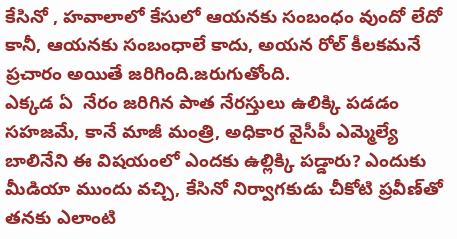కేసినో , హవాలాలో కేసులో ఆయనకు సంబంధం వుందో లేదో కానీ, ఆయనకు సంబంధాలే కాదు, అయన రోల్ కీలకమనే ప్రచారం అయితే జరిగింది.జరుగుతోంది.
ఎక్కడ ఏ  నేరం జరిగిన పాత నేరస్తులు ఉలిక్కి పడడం సహజమే, కానే మాజీ మంత్రి, అధికార వైసీపీ ఎమ్మెల్యే బాలినేని ఈ విషయంలో ఎందకు ఉల్లిక్కి పడ్డారు? ఎందుకు మీడియా ముందు వచ్చి, కేసినో నిర్వాగకుడు చీకోటి ప్రవీణ్‌తో తనకు ఎలాంటి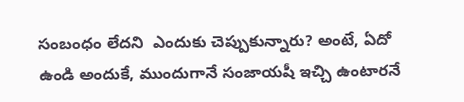సంబంధం లేదని  ఎందుకు చెప్పుకున్నారు? అంటే, ఏదో ఉండి అందుకే, ముందుగానే సంజాయషీ ఇచ్చి ఉంటారనే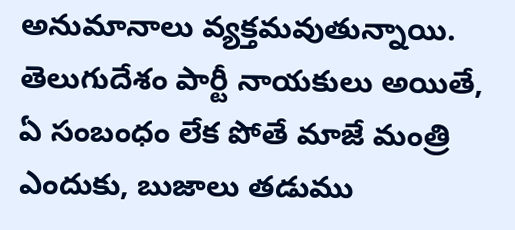అనుమానాలు వ్యక్తమవుతున్నాయి. తెలుగుదేశం పార్టీ నాయకులు అయితే, ఏ సంబంధం లేక పోతే మాజే మంత్రి ఎందుకు, బుజాలు తడుము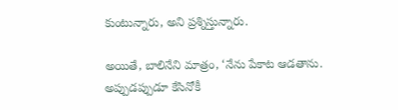కుంటున్నారు, అని ప్రశ్నిస్తున్నారు.

అయితే, బాలినేని మాత్రం, ‘నేను పేకాట ఆడతాను. అప్పుడప్పుడూ కేసినోకీ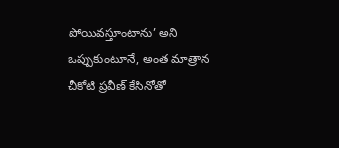పోయివస్తూంటాను’ అని ఒప్పుకుంటూనే, అంత మాత్రాన చీకోటి ప్రవీణ్ కేసినోతో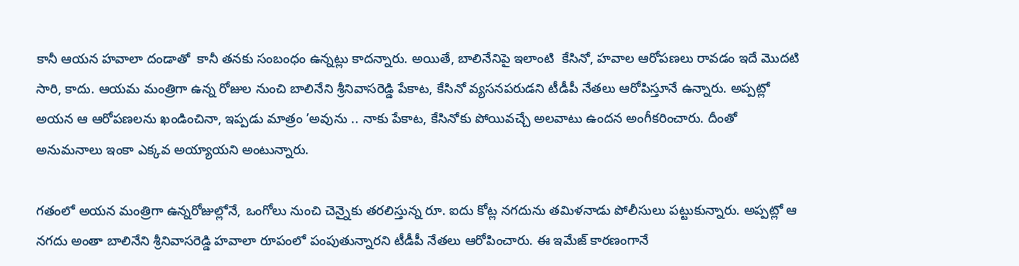కానీ ఆయన హవాలా దండాతో  కానీ తనకు సంబంధం ఉన్నట్లు కాదన్నారు. అయితే, బాలినేనిపై ఇలాంటి  కేసినో, హవాల ఆరోపణలు రావడం ఇదే మొదటి సారి, కాదు. ఆయమ మంత్రిగా ఉన్న రోజుల నుంచి బాలినేని శ్రీనివాసరెడ్డి పేకాట, కేసినో వ్యసనపరుడని టీడీపీ నేతలు ఆరోపిస్తూనే ఉన్నారు. అప్పట్లో అయన ఆ ఆరోపణలను ఖండించినా, ఇప్పడు మాత్రం ’అవును .. నాకు పేకాట, కేసినోకు పోయివచ్చే అలవాటు ఉందన అంగీకరించారు. దీంతో అనుమనాలు ఇంకా ఎక్కవ అయ్యాయని అంటున్నారు.

గతంలో అయన మంత్రిగా ఉన్నరోజుల్లోనే, ఒంగోలు నుంచి చెన్నైకు తరలిస్తున్న రూ. ఐదు కోట్ల నగదును తమిళనాడు పోలీసులు పట్టుకున్నారు. అప్పట్లో ఆ నగదు అంతా బాలినేని శ్రీనివాసరెడ్డి హవాలా రూపంలో పంపుతున్నారని టీడీపీ నేతలు ఆరోపించారు. ఈ ఇమేజ్ కారణంగానే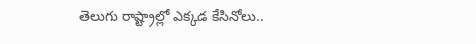తెలుగు రాష్ట్రాల్లో ఎక్కడ కేసినోలు..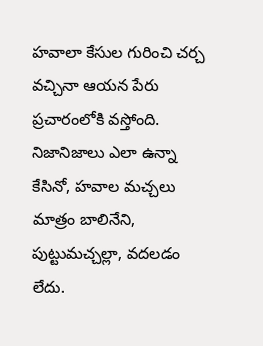హవాలా కేసుల గురించి చర్చ వచ్చినా ఆయన పేరు ప్రచారంలోకి వస్తోంది. నిజానిజాలు ఎలా ఉన్నా కేసినో, హవాల మచ్చలు మాత్రం బాలినేని, పుట్టుమచ్చల్లా, వదలడం లేదు.